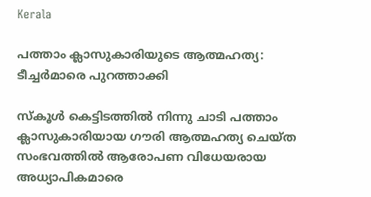Kerala

പത്താം ക്ലാസുകാരിയുടെ ആത്മഹത്യ: ടീച്ചര്‍മാരെ പുറത്താക്കി

സ്‌കൂള്‍ കെട്ടിടത്തില്‍ നിന്നു ചാടി പത്താം ക്ലാസുകാരിയായ ഗൗരി ആത്മഹത്യ ചെയ്ത സംഭവത്തില്‍ ആരോപണ വിധേയരായ അധ്യാപികമാരെ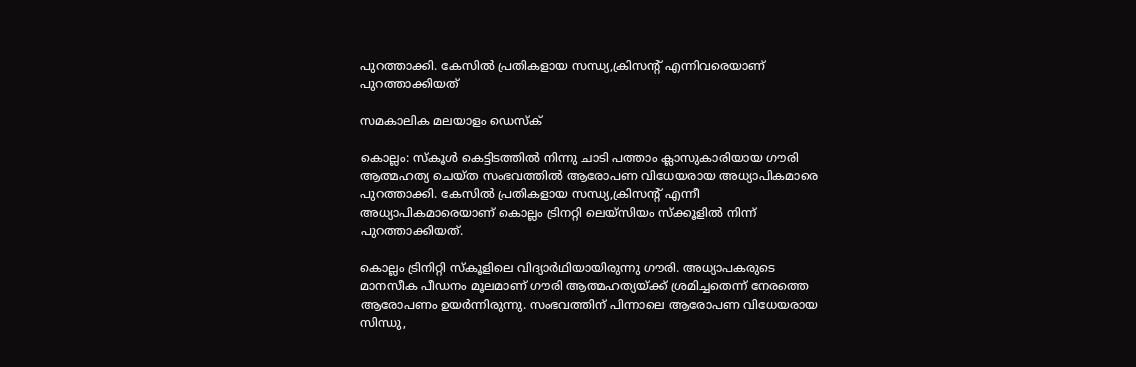പുറത്താക്കി. കേസില്‍ പ്രതികളായ സന്ധ്യ,ക്രിസന്റ് എന്നിവരെയാണ് പുറത്താക്കിയത്‌

സമകാലിക മലയാളം ഡെസ്ക്

കൊല്ലം: സ്‌കൂള്‍ കെട്ടിടത്തില്‍ നിന്നു ചാടി പത്താം ക്ലാസുകാരിയായ ഗൗരി ആത്മഹത്യ ചെയ്ത സംഭവത്തില്‍ ആരോപണ വിധേയരായ അധ്യാപികമാരെ പുറത്താക്കി. കേസില്‍ പ്രതികളായ സന്ധ്യ,ക്രിസന്റ് എന്നീ അധ്യാപികമാരെയാണ് കൊല്ലം ട്രിനറ്റി ലെയ്‌സിയം സ്‌ക്കൂളില്‍ നിന്ന് പുറത്താക്കിയത്.

കൊല്ലം ട്രിനിറ്റി സ്‌കൂളിലെ വിദ്യാര്‍ഥിയായിരുന്നു ഗൗരി. അധ്യാപകരുടെ മാനസീക പീഡനം മൂലമാണ് ഗൗരി ആത്മഹത്യയ്ക്ക് ശ്രമിച്ചതെന്ന് നേരത്തെ ആരോപണം ഉയര്‍ന്നിരുന്നു. സംഭവത്തിന് പിന്നാലെ ആരോപണ വിധേയരായ സിന്ധു,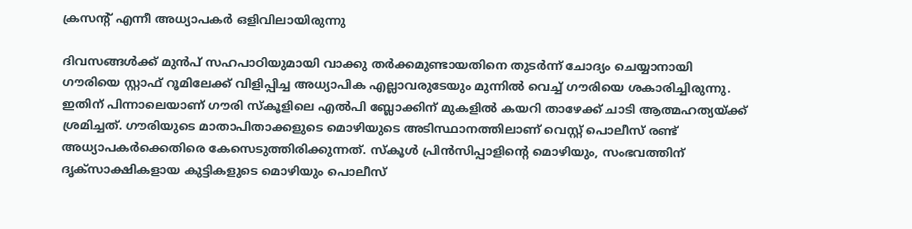ക്രസന്റ് എന്നീ അധ്യാപകര്‍ ഒളിവിലായിരുന്നു

ദിവസങ്ങള്‍ക്ക് മുന്‍പ് സഹപാഠിയുമായി വാക്കു തര്‍ക്കമുണ്ടായതിനെ തുടര്‍ന്ന് ചോദ്യം ചെയ്യാനായി ഗൗരിയെ സ്റ്റാഫ് റൂമിലേക്ക് വിളിപ്പിച്ച അധ്യാപിക എല്ലാവരുടേയും മുന്നില്‍ വെച്ച് ഗൗരിയെ ശകാരിച്ചിരുന്നു. ഇതിന് പിന്നാലെയാണ് ഗൗരി സ്‌കൂളിലെ എല്‍പി ബ്ലോക്കിന് മുകളില്‍ കയറി താഴേക്ക് ചാടി ആത്മഹത്യയ്ക്ക് ശ്രമിച്ചത്. ഗൗരിയുടെ മാതാപിതാക്കളുടെ മൊഴിയുടെ അടിസ്ഥാനത്തിലാണ് വെസ്റ്റ് പൊലീസ് രണ്ട് അധ്യാപകര്‍ക്കെതിരെ കേസെടുത്തിരിക്കുന്നത്. സ്‌കൂള്‍ പ്രിന്‍സിപ്പാളിന്റെ മൊഴിയും, സംഭവത്തിന് ദൃക്‌സാക്ഷികളായ കുട്ടികളുടെ മൊഴിയും പൊലീസ്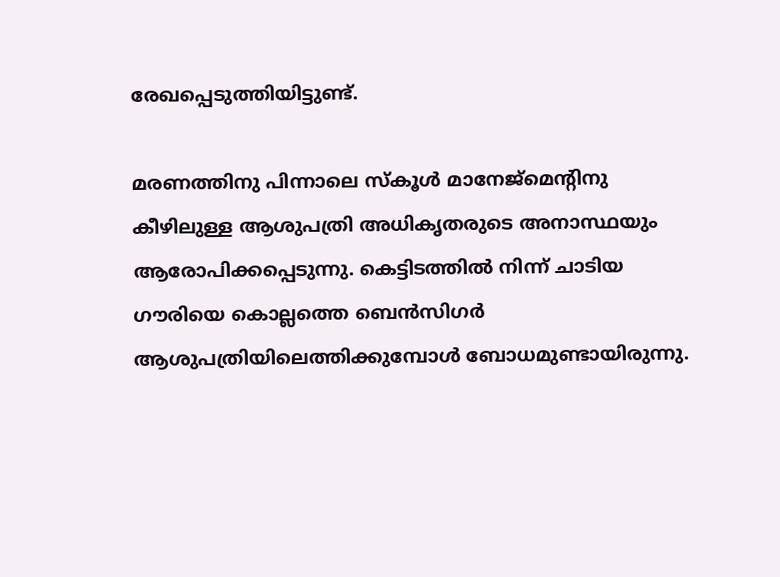രേഖപ്പെടുത്തിയിട്ടുണ്ട്.

മരണത്തിനു പിന്നാലെ സ്‌കൂള്‍ മാനേജ്‌മെന്റിനു കീഴിലുള്ള ആശുപത്രി അധികൃതരുടെ അനാസ്ഥയും ആരോപിക്കപ്പെടുന്നു. കെട്ടിടത്തില്‍ നിന്ന് ചാടിയ ഗൗരിയെ കൊല്ലത്തെ ബെന്‍സിഗര്‍ ആശുപത്രിയിലെത്തിക്കുമ്പോള്‍ ബോധമുണ്ടായിരുന്നു.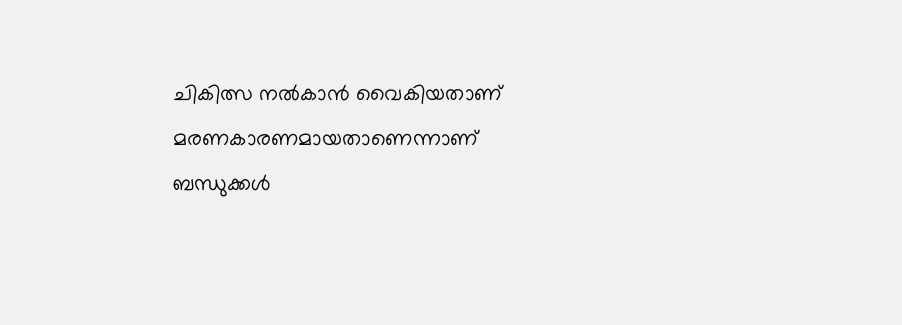ചികിത്സ നല്‍കാന്‍ വൈകിയതാണ് മരണകാരണമായതാണെന്നാണ് ബന്ധുക്കള്‍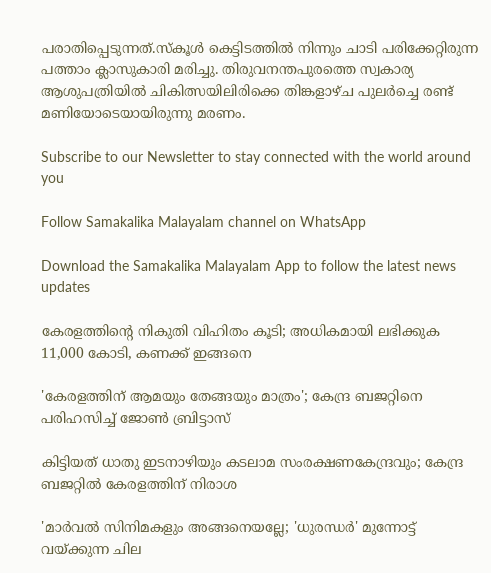പരാതിപ്പെടുന്നത്.സ്‌കൂള്‍ കെട്ടിടത്തില്‍ നിന്നും ചാടി പരിക്കേറ്റിരുന്ന പത്താം ക്ലാസുകാരി മരിച്ചു. തിരുവനന്തപുരത്തെ സ്വകാര്യ ആശുപത്രിയില്‍ ചികിത്സയിലിരിക്കെ തിങ്കളാഴ്ച പുലര്‍ച്ചെ രണ്ട് മണിയോടെയായിരുന്നു മരണം.

Subscribe to our Newsletter to stay connected with the world around you

Follow Samakalika Malayalam channel on WhatsApp

Download the Samakalika Malayalam App to follow the latest news updates

കേരളത്തിന്റെ നികുതി വിഹിതം കൂടി; അധികമായി ലഭിക്കുക 11,000 കോടി, കണക്ക് ഇങ്ങനെ

'കേരളത്തിന് ആമയും തേങ്ങയും മാത്രം'; കേന്ദ്ര ബജറ്റിനെ പരിഹസിച്ച് ജോണ്‍ ബ്രിട്ടാസ്

കിട്ടിയത് ധാതു ഇടനാഴിയും കടലാമ സംരക്ഷണകേന്ദ്രവും; കേന്ദ്ര ബജറ്റിൽ കേരളത്തിന് നിരാശ

'മാർവൽ സിനിമകളും അങ്ങനെയല്ലേ; 'ധുരന്ധർ' മുന്നോട്ട് വയ്ക്കുന്ന ചില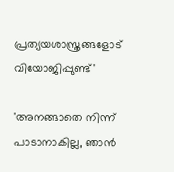പ്രത്യയശാസ്ത്രങ്ങളോട് വിയോജിപ്പുണ്ട്'

'അനങ്ങാതെ നിന്ന് പാടാനാകില്ല, ഞാന്‍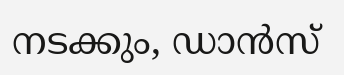നടക്കും, ഡാന്‍സ്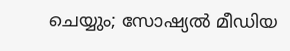ചെയ്യും; സോഷ്യല്‍ മീഡിയ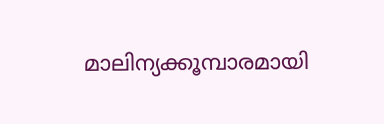മാലിന്യക്കൂമ്പാരമായി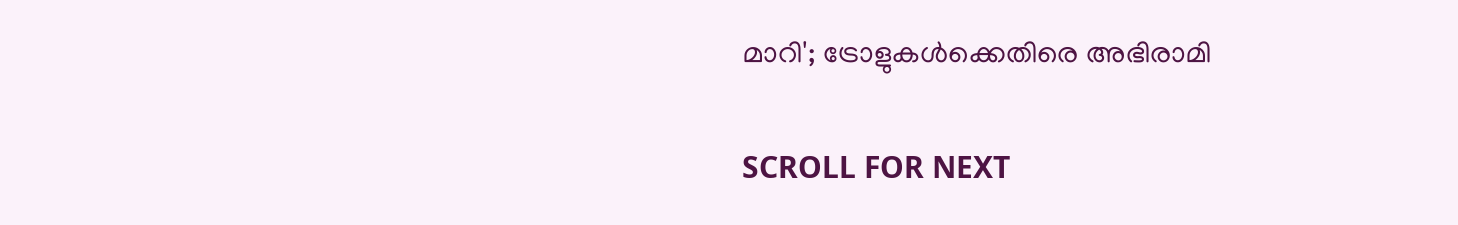മാറി'; ട്രോളുകള്‍ക്കെതിരെ അഭിരാമി

SCROLL FOR NEXT